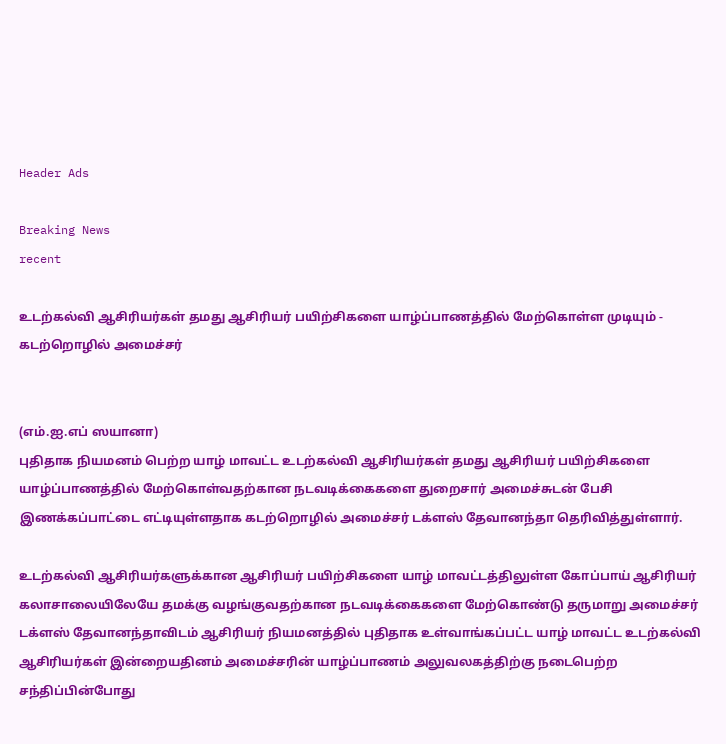Header Ads

Breaking News
recent

உடற்கல்வி ஆசிரியர்கள் தமது ஆசிரியர் பயிற்சிகளை யாழ்ப்பாணத்தில் மேற்கொள்ள முடியும் - கடற்றொழில் அமைச்சர்


(எம்.ஐ.எப் ஸயானா)
புதிதாக நியமனம் பெற்ற யாழ் மாவட்ட உடற்கல்வி ஆசிரியர்கள் தமது ஆசிரியர் பயிற்சிகளை யாழ்ப்பாணத்தில் மேற்கொள்வதற்கான நடவடிக்கைகளை துறைசார் அமைச்சுடன் பேசி இணக்கப்பாட்டை எட்டியுள்ளதாக கடற்றொழில் அமைச்சர் டக்ளஸ் தேவானந்தா தெரிவித்துள்ளார்.

உடற்கல்வி ஆசிரியர்களுக்கான ஆசிரியர் பயிற்சிகளை யாழ் மாவட்டத்திலுள்ள கோப்பாய் ஆசிரியர் கலாசாலையிலேயே தமக்கு வழங்குவதற்கான நடவடிக்கைகளை மேற்கொண்டு தருமாறு அமைச்சர் டக்ளஸ் தேவானந்தாவிடம் ஆசிரியர் நியமனத்தில் புதிதாக உள்வாங்கப்பட்ட யாழ் மாவட்ட உடற்கல்வி ஆசிரியர்கள் இன்றையதினம் அமைச்சரின் யாழ்ப்பாணம் அலுவலகத்திற்கு நடைபெற்ற சந்திப்பின்போது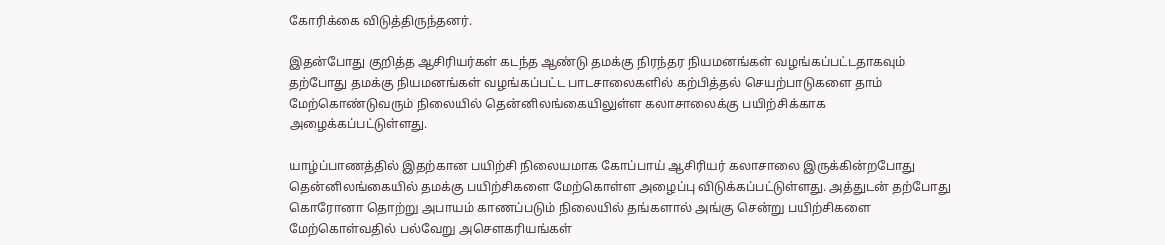கோரிக்கை விடுத்திருந்தனர்.

இதன்போது குறித்த ஆசிரியர்கள் கடந்த ஆண்டு தமக்கு நிரந்தர நியமனங்கள் வழங்கப்பட்டதாகவும் தற்போது தமக்கு நியமனங்கள் வழங்கப்பட்ட பாடசாலைகளில் கற்பித்தல் செயற்பாடுகளை தாம் மேற்கொண்டுவரும் நிலையில் தென்னிலங்கையிலுள்ள கலாசாலைக்கு பயிற்சிக்காக அழைக்கப்பட்டுள்ளது.

யாழ்ப்பாணத்தில் இதற்கான பயிற்சி நிலையமாக கோப்பாய் ஆசிரியர் கலாசாலை இருக்கின்றபோது தென்னிலங்கையில் தமக்கு பயிற்சிகளை மேற்கொள்ள அழைப்பு விடுக்கப்பட்டுள்ளது. அத்துடன் தற்போது கொரோனா தொற்று அபாயம் காணப்படும் நிலையில் தங்களால் அங்கு சென்று பயிற்சிகளை மேற்கொள்வதில் பல்வேறு அசௌகரியங்கள்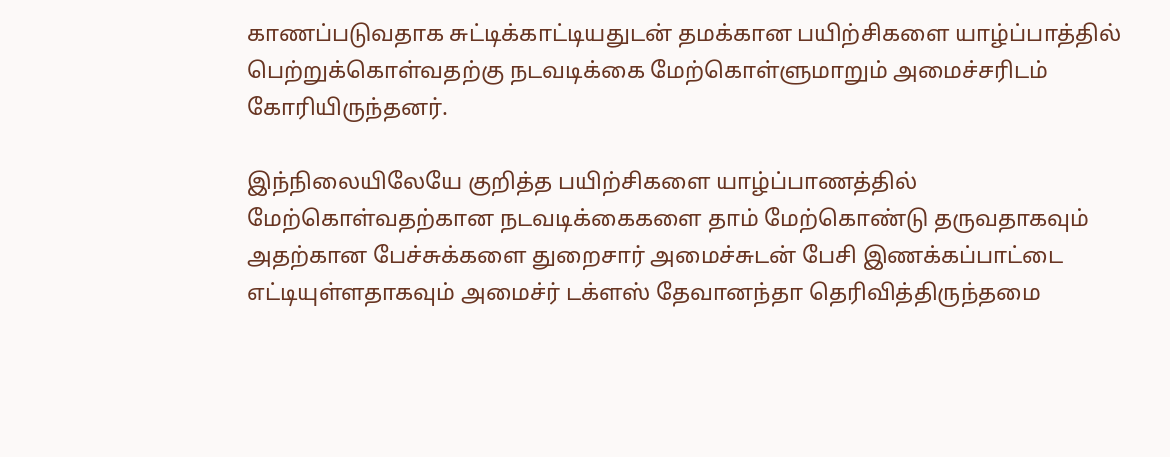காணப்படுவதாக சுட்டிக்காட்டியதுடன் தமக்கான பயிற்சிகளை யாழ்ப்பாத்தில் பெற்றுக்கொள்வதற்கு நடவடிக்கை மேற்கொள்ளுமாறும் அமைச்சரிடம் கோரியிருந்தனர்.

இந்நிலையிலேயே குறித்த பயிற்சிகளை யாழ்ப்பாணத்தில் மேற்கொள்வதற்கான நடவடிக்கைகளை தாம் மேற்கொண்டு தருவதாகவும் அதற்கான பேச்சுக்களை துறைசார் அமைச்சுடன் பேசி இணக்கப்பாட்டை எட்டியுள்ளதாகவும் அமைச்ர் டக்ளஸ் தேவானந்தா தெரிவித்திருந்தமை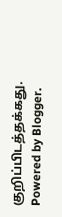குறிப்பிடத்தக்கது.
Powered by Blogger.